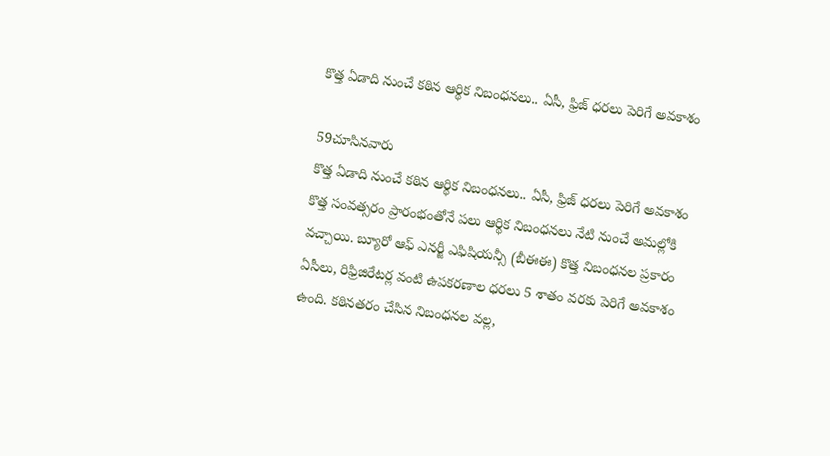కొత్త ఏడాది నుంచే కఠిన ఆర్థిక నిబంధనలు.. ఏసీ, ఫ్రిజ్ ధరలు పెరిగే అవకాశం

59చూసినవారు
కొత్త ఏడాది నుంచే కఠిన ఆర్థిక నిబంధనలు.. ఏసీ, ఫ్రిజ్ ధరలు పెరిగే అవకాశం
కొత్త సంవత్సరం ప్రారంభంతోనే పలు ఆర్థిక నిబంధనలు నేటి నుంచే అమల్లోకి వచ్చాయి. బ్యూరో ఆఫ్ ఎనర్జీ ఎఫిషియన్సీ (బీఈఈ) కొత్త నిబంధనల ప్రకారం ఏసీలు, రిఫ్రిజిరేటర్ల వంటి ఉపకరణాల ధరలు 5 శాతం వరకు పెరిగే అవకాశం ఉంది. కఠినతరం చేసిన నిబంధనల వల్ల,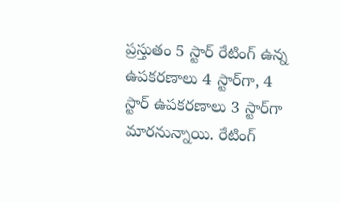ప్రస్తుతం 5 స్టార్ రేటింగ్ ఉన్న ఉపకరణాలు 4 స్టార్‌గా, 4 స్టార్ ఉపకరణాలు 3 స్టార్‌గా మారనున్నాయి. రేటింగ్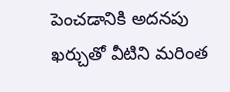పెంచడానికి అదనపు ఖర్చుతో వీటిని మరింత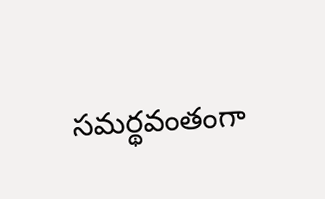సమర్థవంతంగా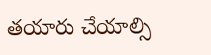తయారు చేయాల్సి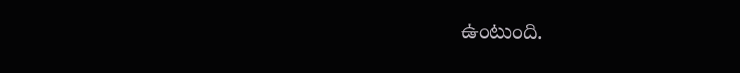ఉంటుంది.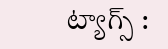ట్యాగ్స్ :